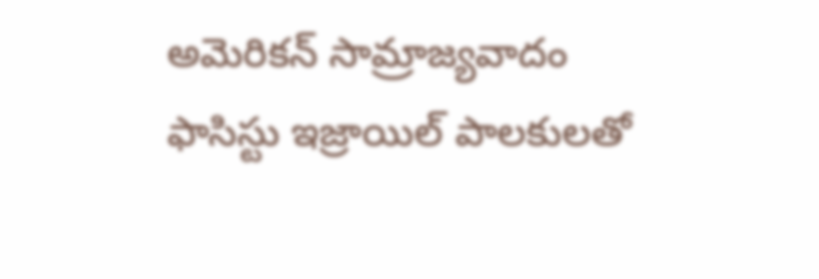అమెరికన్ సామ్రాజ్యవాదం ఫాసిస్టు ఇజ్రాయిల్ పాలకులతో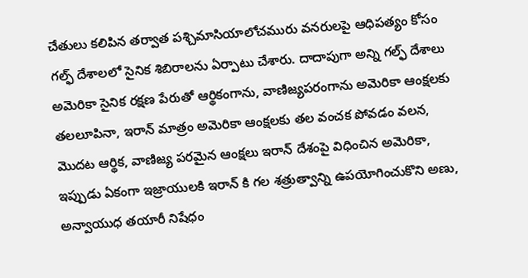చేతులు కలిపిన తర్వాత పశ్చిమాసియాలోచమురు వనరులపై ఆధిపత్యం కోసం గల్ఫ్ దేశాలలో సైనిక శిబిరాలను ఏర్పాటు చేశారు. దాదాపుగా అన్ని గల్ఫ్ దేశాలు అమెరికా సైనిక రక్షణ పేరుతో ఆర్థికంగాను, వాణిజ్యపరంగాను అమెరికా ఆంక్షలకు తలలూపినా, ఇరాన్ మాత్రం అమెరికా ఆంక్షలకు తల వంచక పోవడం వలన, మొదట ఆర్థిక, వాణిజ్య పరమైన ఆంక్షలు ఇరాన్ దేశంపై విధించిన అమెరికా, ఇప్పుడు ఏకంగా ఇజ్రాయులకి ఇరాన్ కి గల శత్రుత్వాన్ని ఉపయోగించుకొని అణు, అన్వాయుధ తయారీ నిషేధం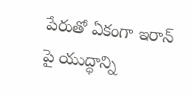పేరుతో ఏకంగా ఇరాన్ పై యుద్ధాన్ని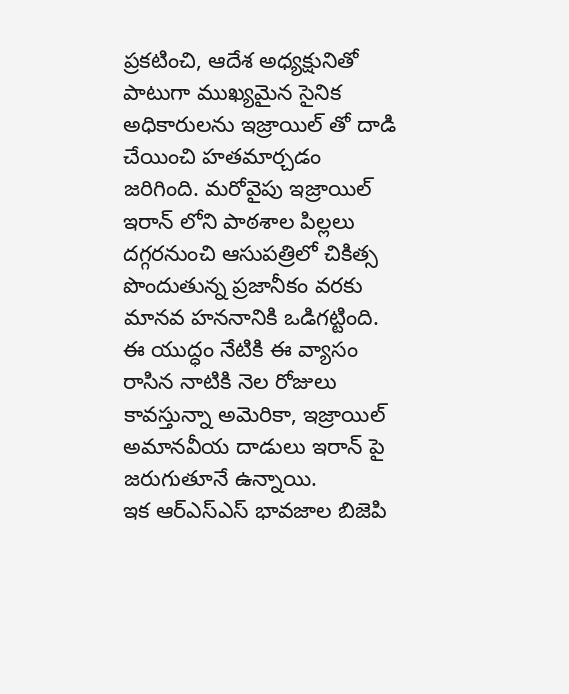ప్రకటించి, ఆదేశ అధ్యక్షునితో పాటుగా ముఖ్యమైన సైనిక అధికారులను ఇజ్రాయిల్ తో దాడి చేయించి హతమార్చడం జరిగింది. మరోవైపు ఇజ్రాయిల్ ఇరాన్ లోని పాఠశాల పిల్లలు దగ్గరనుంచి ఆసుపత్రిలో చికిత్స పొందుతున్న ప్రజానీకం వరకు మానవ హననానికి ఒడిగట్టింది. ఈ యుద్ధం నేటికి ఈ వ్యాసం రాసిన నాటికి నెల రోజులు కావస్తున్నా అమెరికా, ఇజ్రాయిల్ అమానవీయ దాడులు ఇరాన్ పై జరుగుతూనే ఉన్నాయి.
ఇక ఆర్ఎస్ఎస్ భావజాల బిజెపి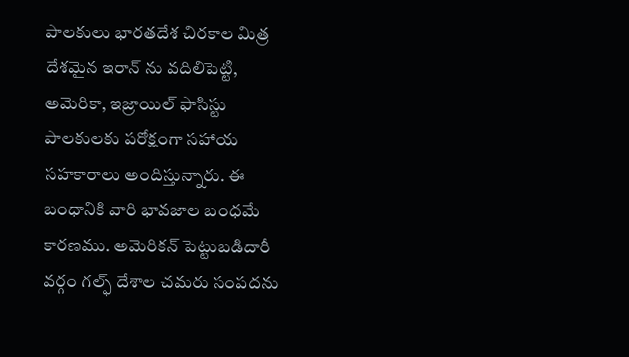పాలకులు భారతదేశ చిరకాల మిత్ర దేశమైన ఇరాన్ ను వదిలిపెట్టి, అమెరికా, ఇజ్రాయిల్ ఫాసిస్టు పాలకులకు పరోక్షంగా సహాయ సహకారాలు అందిస్తున్నారు. ఈ బంధానికి వారి భావజాల బంధమే కారణము. అమెరికన్ పెట్టుబడిదారీ వర్గం గల్ఫ్ దేశాల చమరు సంపదను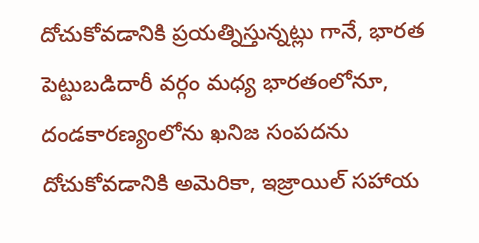దోచుకోవడానికి ప్రయత్నిస్తున్నట్లు గానే, భారత పెట్టుబడిదారీ వర్గం మధ్య భారతంలోనూ, దండకారణ్యంలోను ఖనిజ సంపదను దోచుకోవడానికి అమెరికా, ఇజ్రాయిల్ సహాయ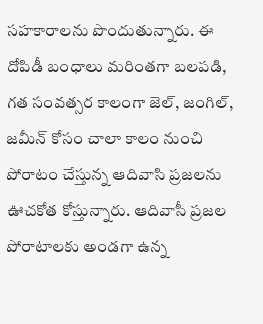సహకారాలను పొందుతున్నారు. ఈ దోపిడీ బంధాలు మరింతగా బలపడి, గత సంవత్సర కాలంగా జెల్, జంగిల్, జమీన్ కోసం చాలా కాలం నుంచి పోరాటం చేస్తున్న ఆదివాసి ప్రజలను ఊచకోత కోస్తున్నారు. ఆదివాసీ ప్రజల పోరాటాలకు అండగా ఉన్న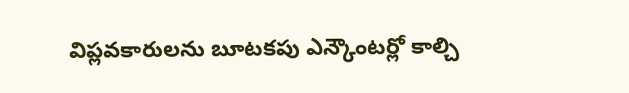విప్లవకారులను బూటకపు ఎన్కౌంటర్లో కాల్చి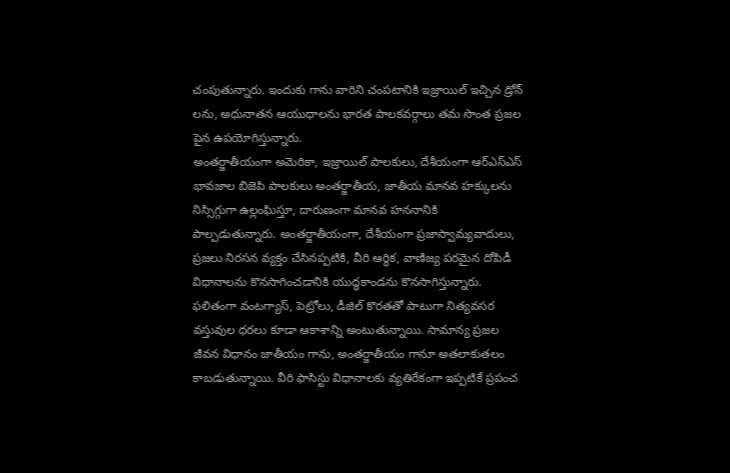చంపుతున్నారు. ఇందుకు గాను వారిని చంపటానికి ఇజ్రాయిల్ ఇచ్చిన డ్రోన్ లను, అధునాతన ఆయుధాలను భారత పాలకవర్గాలు తమ సొంత ప్రజల పైన ఉపయోగిస్తున్నారు.
అంతర్జాతీయంగా అమెరికా, ఇజ్రాయిల్ పాలకులు, దేశీయంగా ఆర్ఎస్ఎస్ భావజాల బిజెపి పాలకులు అంతర్జాతీయ, జాతీయ మానవ హక్కులను నిస్సిగ్గుగా ఉల్లంఘిస్తూ, దారుణంగా మానవ హననానికి పాల్పడుతున్నారు. అంతర్జాతీయంగా, దేశీయంగా ప్రజాస్వామ్యవాదులు, ప్రజలు నిరసన వ్యక్తం చేసినప్పటికి, వీరి ఆర్థిక, వాణిజ్య పరమైన దోపిడీ విధానాలను కొనసాగించడానికి యుద్ధకాండను కొనసాగిస్తున్నారు. ఫలితంగా వంటగ్యాస్, పెట్రోలు, డీజిల్ కొరతతో పాటుగా నిత్యవసర వస్తువుల ధరలు కూడా ఆకాశాన్ని అంటుతున్నాయి. సామాన్య ప్రజల జీవన విధానం జాతీయం గాను, అంతర్జాతీయం గానూ అతలాకుతలం కాబడుతున్నాయి. వీరి ఫాసిస్టు విధానాలకు వ్యతిరేకంగా ఇప్పటికే ప్రపంచ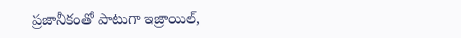ప్రజానీకంతో పాటుగా ఇజ్రాయిల్,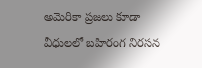అమెరికా ప్రజలు కూడా వీధులలో బహిరంగ నిరసన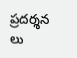ప్రదర్శన లు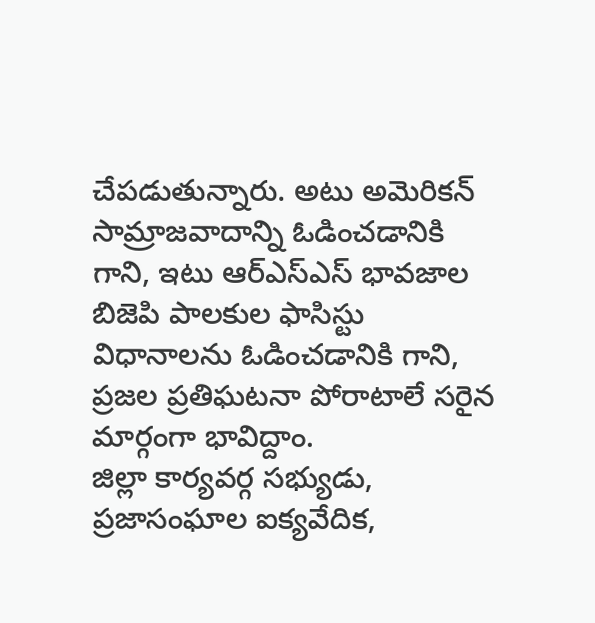చేపడుతున్నారు. అటు అమెరికన్ సామ్రాజవాదాన్ని ఓడించడానికి గాని, ఇటు ఆర్ఎస్ఎస్ భావజాల బిజెపి పాలకుల ఫాసిస్టు విధానాలను ఓడించడానికి గాని, ప్రజల ప్రతిఘటనా పోరాటాలే సరైన మార్గంగా భావిద్దాం.
జిల్లా కార్యవర్గ సభ్యుడు, ప్రజాసంఘాల ఐక్యవేదిక,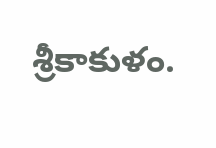శ్రీకాకుళం.